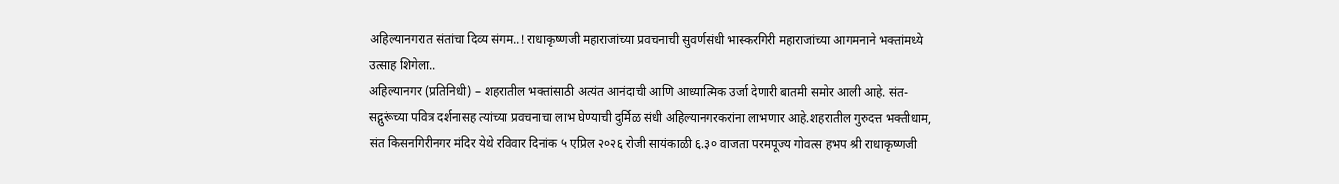अहिल्यानगरात संतांचा दिव्य संगम..! राधाकृष्णजी महाराजांच्या प्रवचनाची सुवर्णसंधी भास्करगिरी महाराजांच्या आगमनाने भक्तांमध्ये उत्साह शिगेला..
अहिल्यानगर (प्रतिनिधी) – शहरातील भक्तांसाठी अत्यंत आनंदाची आणि आध्यात्मिक उर्जा देणारी बातमी समोर आली आहे. संत-सद्गुरूंच्या पवित्र दर्शनासह त्यांच्या प्रवचनाचा लाभ घेण्याची दुर्मिळ संधी अहिल्यानगरकरांना लाभणार आहे.शहरातील गुरुदत्त भक्तीधाम, संत किसनगिरीनगर मंदिर येथे रविवार दिनांक ५ एप्रिल २०२६ रोजी सायंकाळी ६.३० वाजता परमपूज्य गोवत्स हभप श्री राधाकृष्णजी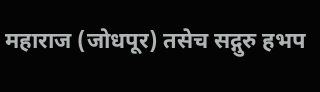महाराज (जोधपूर) तसेच सद्गुरु हभप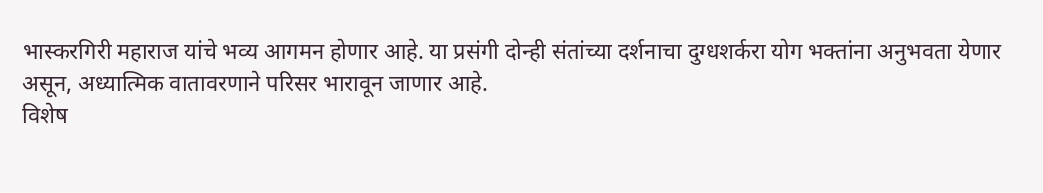भास्करगिरी महाराज यांचे भव्य आगमन होणार आहे. या प्रसंगी दोन्ही संतांच्या दर्शनाचा दुग्धशर्करा योग भक्तांना अनुभवता येणार असून, अध्यात्मिक वातावरणाने परिसर भारावून जाणार आहे.
विशेष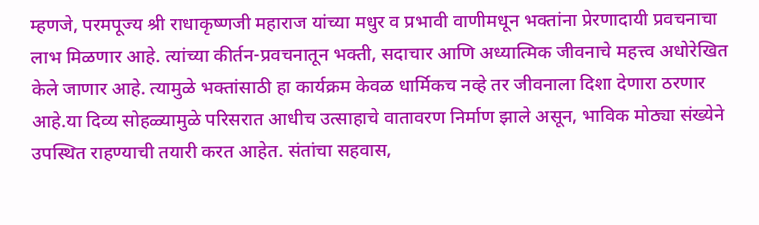म्हणजे, परमपूज्य श्री राधाकृष्णजी महाराज यांच्या मधुर व प्रभावी वाणीमधून भक्तांना प्रेरणादायी प्रवचनाचा लाभ मिळणार आहे. त्यांच्या कीर्तन-प्रवचनातून भक्ती, सदाचार आणि अध्यात्मिक जीवनाचे महत्त्व अधोरेखित केले जाणार आहे. त्यामुळे भक्तांसाठी हा कार्यक्रम केवळ धार्मिकच नव्हे तर जीवनाला दिशा देणारा ठरणार आहे.या दिव्य सोहळ्यामुळे परिसरात आधीच उत्साहाचे वातावरण निर्माण झाले असून, भाविक मोठ्या संख्येने उपस्थित राहण्याची तयारी करत आहेत. संतांचा सहवास,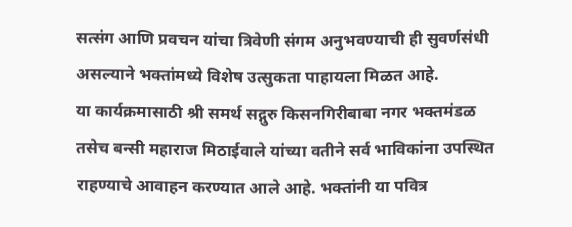सत्संग आणि प्रवचन यांचा त्रिवेणी संगम अनुभवण्याची ही सुवर्णसंधी असल्याने भक्तांमध्ये विशेष उत्सुकता पाहायला मिळत आहे.
या कार्यक्रमासाठी श्री समर्थ सद्गुरु किसनगिरीबाबा नगर भक्तमंडळ तसेच बन्सी महाराज मिठाईवाले यांच्या वतीने सर्व भाविकांना उपस्थित राहण्याचे आवाहन करण्यात आले आहे. भक्तांनी या पवित्र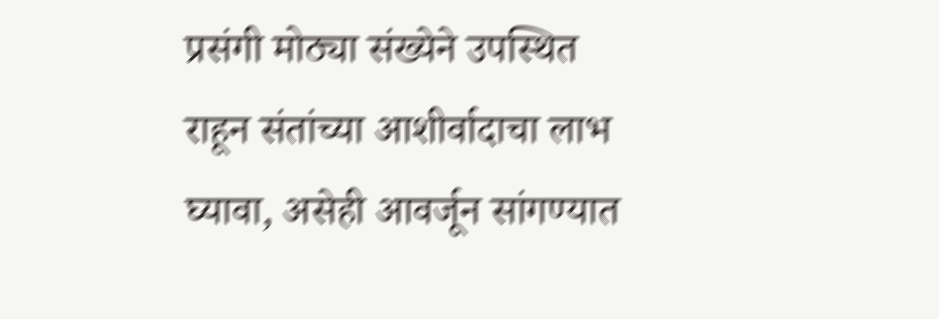प्रसंगी मोठ्या संख्येने उपस्थित राहून संतांच्या आशीर्वादाचा लाभ घ्यावा, असेही आवर्जून सांगण्यात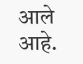आले आहे.